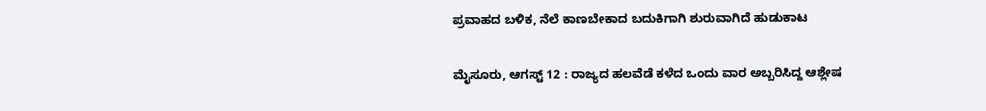ಪ್ರವಾಹದ ಬಳಿಕ, ನೆಲೆ ಕಾಣಬೇಕಾದ ಬದುಕಿಗಾಗಿ ಶುರುವಾಗಿದೆ ಹುಡುಕಾಟ

ಮೈಸೂರು, ಆಗಸ್ಟ್ 12 : ರಾಜ್ಯದ ಹಲವೆಡೆ ಕಳೆದ ಒಂದು ವಾರ ಅಬ್ಬರಿಸಿದ್ದ ಆಶ್ಲೇಷ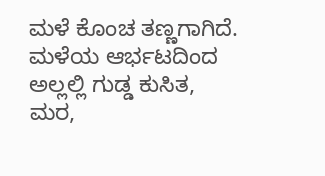ಮಳೆ ಕೊಂಚ ತಣ್ಣಗಾಗಿದೆ. ಮಳೆಯ ಆರ್ಭಟದಿಂದ ಅಲ್ಲಲ್ಲಿ ಗುಡ್ಡ ಕುಸಿತ, ಮರ,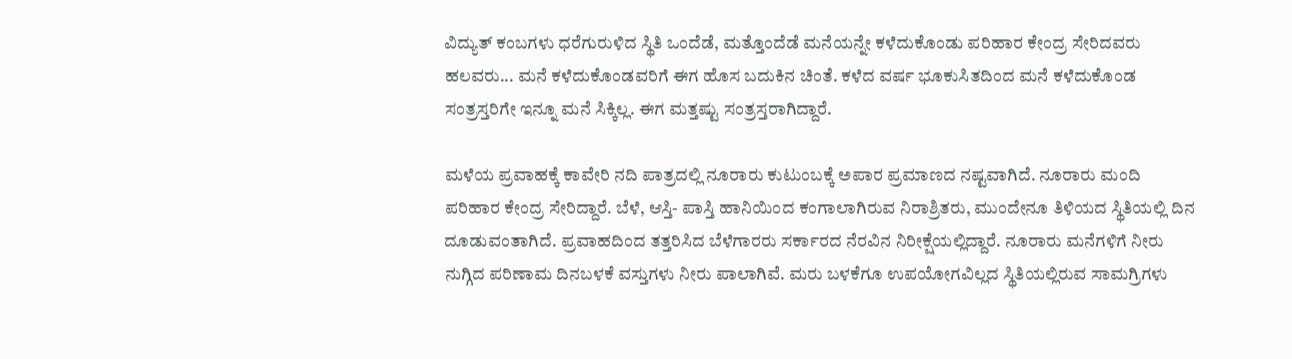ವಿದ್ಯುತ್ ಕಂಬಗಳು ಧರೆಗುರುಳಿದ ಸ್ಥಿತಿ ಒಂದೆಡೆ, ಮತ್ತೊಂದೆಡೆ ಮನೆಯನ್ನೇ ಕಳೆದುಕೊಂಡು ಪರಿಹಾರ ಕೇಂದ್ರ ಸೇರಿದವರು ಹಲವರು... ಮನೆ ಕಳೆದುಕೊಂಡವರಿಗೆ ಈಗ ಹೊಸ ಬದುಕಿನ ಚಿಂತೆ. ಕಳೆದ ವರ್ಷ ಭೂಕುಸಿತದಿಂದ ಮನೆ ಕಳೆದುಕೊಂಡ ಸಂತ್ರಸ್ತರಿಗೇ ಇನ್ನೂ ಮನೆ ಸಿಕ್ಕಿಲ್ಲ. ಈಗ ಮತ್ತಷ್ಟು ಸಂತ್ರಸ್ತರಾಗಿದ್ದಾರೆ.

ಮಳೆಯ ಪ್ರವಾಹಕ್ಕೆ ಕಾವೇರಿ ನದಿ ಪಾತ್ರದಲ್ಲಿ ನೂರಾರು ಕುಟುಂಬಕ್ಕೆ ಅಪಾರ ಪ್ರಮಾಣದ ನಷ್ಟವಾಗಿದೆ. ನೂರಾರು ಮಂದಿ ಪರಿಹಾರ ಕೇಂದ್ರ ಸೇರಿದ್ದಾರೆ. ಬೆಳೆ, ಆಸ್ತಿ- ಪಾಸ್ತಿ ಹಾನಿಯಿಂದ ಕಂಗಾಲಾಗಿರುವ ನಿರಾಶ್ರಿತರು, ಮುಂದೇನೂ ತಿಳಿಯದ ಸ್ಥಿತಿಯಲ್ಲಿ ದಿನ ದೂಡುವಂತಾಗಿದೆ. ಪ್ರವಾಹದಿಂದ ತತ್ತರಿಸಿದ ಬೆಳೆಗಾರರು ಸರ್ಕಾರದ ನೆರವಿನ ನಿರೀಕ್ಷೆಯಲ್ಲಿದ್ದಾರೆ. ನೂರಾರು ಮನೆಗಳಿಗೆ ನೀರು ನುಗ್ಗಿದ ಪರಿಣಾಮ ದಿನಬಳಕೆ ವಸ್ತುಗಳು ನೀರು ಪಾಲಾಗಿವೆ. ಮರು ಬಳಕೆಗೂ ಉಪಯೋಗವಿಲ್ಲದ ಸ್ಥಿತಿಯಲ್ಲಿರುವ ಸಾಮಗ್ರಿಗಳು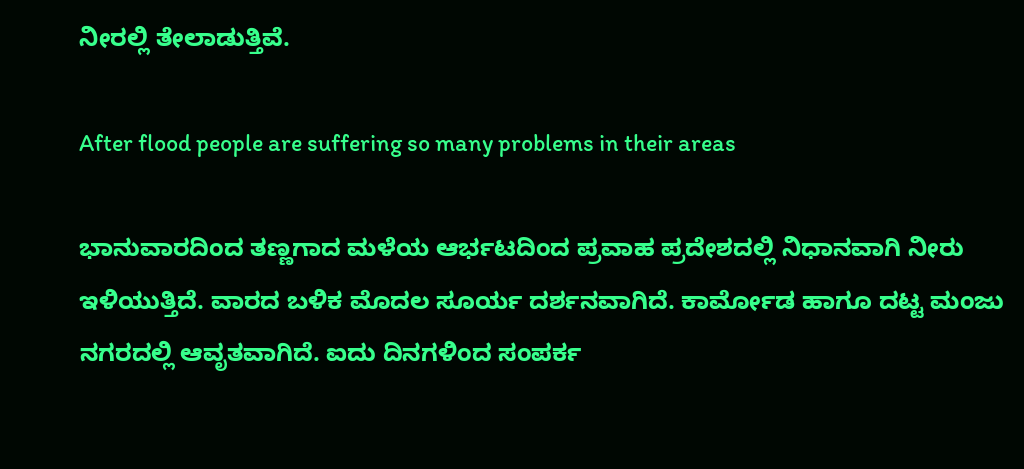ನೀರಲ್ಲಿ ತೇಲಾಡುತ್ತಿವೆ.

After flood people are suffering so many problems in their areas

ಭಾನುವಾರದಿಂದ ತಣ್ಣಗಾದ ಮಳೆಯ ಆರ್ಭಟದಿಂದ ಪ್ರವಾಹ ಪ್ರದೇಶದಲ್ಲಿ ನಿಧಾನವಾಗಿ ನೀರು ಇಳಿಯುತ್ತಿದೆ. ವಾರದ ಬಳಿಕ ಮೊದಲ ಸೂರ್ಯ ದರ್ಶನವಾಗಿದೆ. ಕಾರ್ಮೋಡ ಹಾಗೂ ದಟ್ಟ ಮಂಜು ನಗರದಲ್ಲಿ ಆವೃತವಾಗಿದೆ. ಐದು ದಿನಗಳಿಂದ ಸಂಪರ್ಕ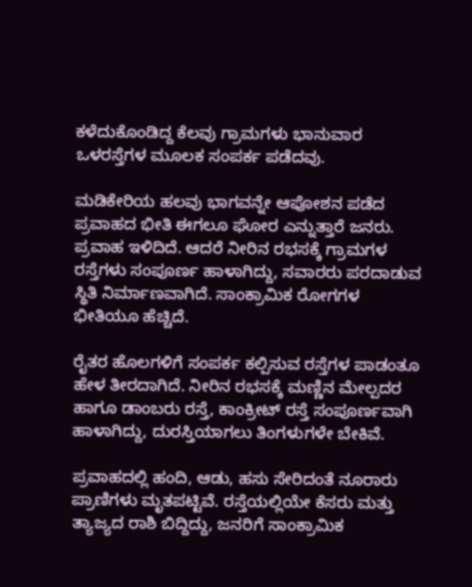ಕಳೆದುಕೊಂಡಿದ್ದ ಕೆಲವು ಗ್ರಾಮಗಳು ಭಾನುವಾರ ಒಳರಸ್ತೆಗಳ ಮೂಲಕ ಸಂಪರ್ಕ ಪಡೆದವು.

ಮಡಿಕೇರಿಯ ಹಲವು ಭಾಗವನ್ನೇ ಆಪೋಶನ ಪಡೆದ ಪ್ರವಾಹದ ಭೀತಿ ಈಗಲೂ ಘೋರ ಎನ್ನುತ್ತಾರೆ ಜನರು. ಪ್ರವಾಹ ಇಳಿದಿದೆ. ಆದರೆ ನೀರಿನ ರಭಸಕ್ಕೆ ಗ್ರಾಮಗಳ ರಸ್ತೆಗಳು ಸಂಪೂರ್ಣ ಹಾಳಾಗಿದ್ದು, ಸವಾರರು ಪರದಾಡುವ ಸ್ಥಿತಿ ನಿರ್ಮಾಣವಾಗಿದೆ. ಸಾಂಕ್ರಾಮಿಕ ರೋಗಗಳ ಭೀತಿಯೂ ಹೆಚ್ಚಿದೆ.

ರೈತರ ಹೊಲಗಳಿಗೆ ಸಂಪರ್ಕ ಕಲ್ಪಿಸುವ ರಸ್ತೆಗಳ ಪಾಡಂತೂ ಹೇಳ ತೀರದಾಗಿದೆ. ನೀರಿನ ರಭಸಕ್ಕೆ ಮಣ್ಣಿನ ಮೇಲ್ಪದರ ಹಾಗೂ ಡಾಂಬರು ರಸ್ತೆ, ಕಾಂಕ್ರೀಟ್ ರಸ್ತೆ ಸಂಪೂರ್ಣವಾಗಿ ಹಾಳಾಗಿದ್ದು, ದುರಸ್ತಿಯಾಗಲು ತಿಂಗಳುಗಳೇ ಬೇಕಿವೆ.

ಪ್ರವಾಹದಲ್ಲಿ ಹಂದಿ, ಆಡು, ಹಸು ಸೇರಿದಂತೆ ನೂರಾರು ಪ್ರಾಣಿಗಳು ಮೃತಪಟ್ಟಿವೆ. ರಸ್ತೆಯಲ್ಲಿಯೇ ಕೆಸರು ಮತ್ತು ತ್ಯಾಜ್ಯದ ರಾಶಿ ಬಿದ್ದಿದ್ದು, ಜನರಿಗೆ ಸಾಂಕ್ರಾಮಿಕ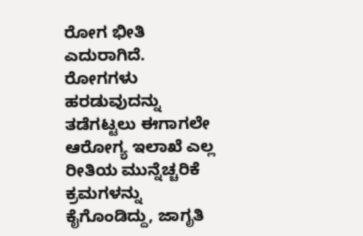ರೋಗ ಭೀತಿ ಎದುರಾಗಿದೆ. ರೋಗಗಳು ಹರಡುವುದನ್ನು ತಡೆಗಟ್ಟಲು ಈಗಾಗಲೇ ಆರೋಗ್ಯ ಇಲಾಖೆ ಎಲ್ಲ ರೀತಿಯ ಮುನ್ನೆಚ್ಚರಿಕೆ ಕ್ರಮಗಳನ್ನು ಕೈಗೊಂಡಿದ್ದು, ಜಾಗೃತಿ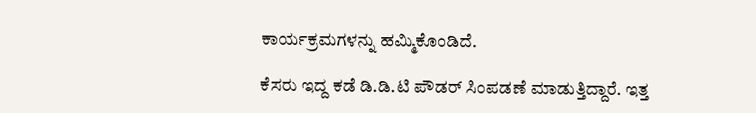ಕಾರ್ಯಕ್ರಮಗಳನ್ನು ಹಮ್ಮಿಕೊಂಡಿದೆ.

ಕೆಸರು ಇದ್ದ ಕಡೆ ಡಿ.ಡಿ.ಟಿ ಪೌಡರ್ ಸಿಂಪಡಣೆ ಮಾಡುತ್ತಿದ್ದಾರೆ. ಇತ್ತ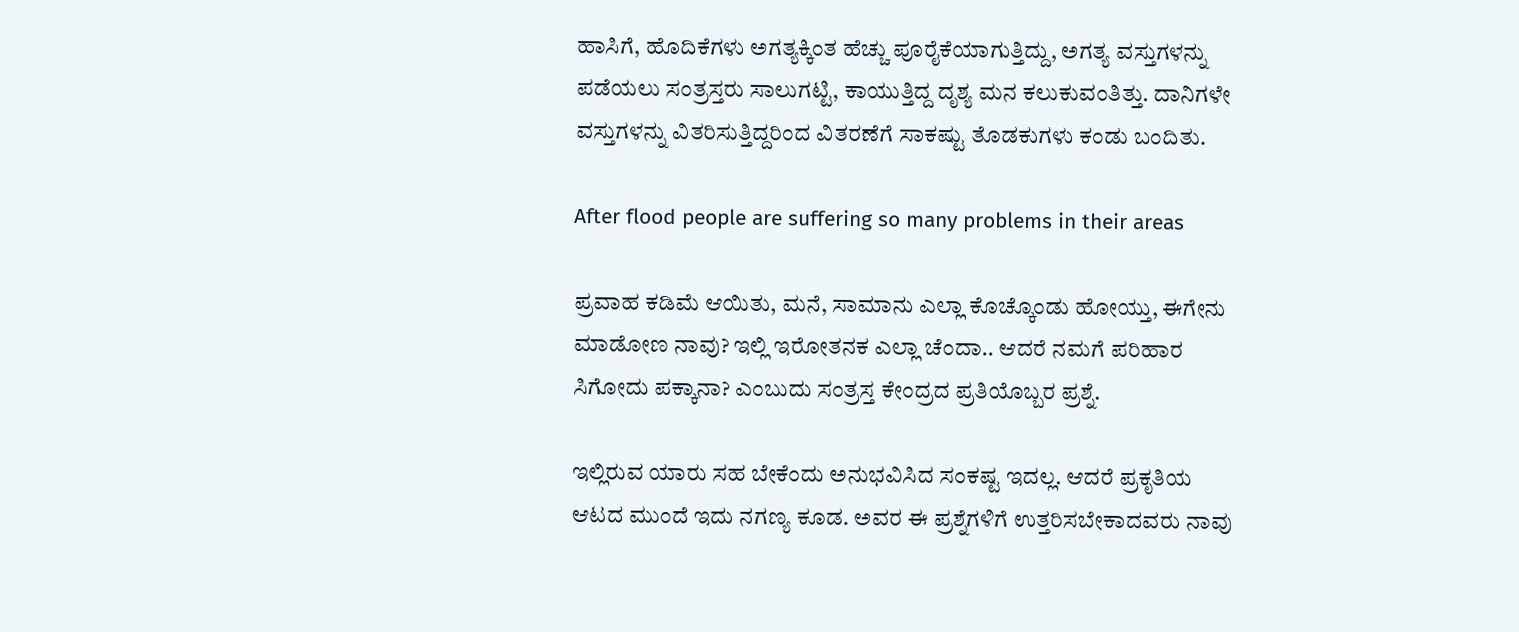ಹಾಸಿಗೆ, ಹೊದಿಕೆಗಳು ಅಗತ್ಯಕ್ಕಿಂತ ಹೆಚ್ಚು ಪೂರೈಕೆಯಾಗುತ್ತಿದ್ದು, ಅಗತ್ಯ ವಸ್ತುಗಳನ್ನು ಪಡೆಯಲು ಸಂತ್ರಸ್ತರು ಸಾಲುಗಟ್ಟಿ, ಕಾಯುತ್ತಿದ್ದ ದೃಶ್ಯ ಮನ ಕಲುಕುವಂತಿತ್ತು. ದಾನಿಗಳೇ ವಸ್ತುಗಳನ್ನು ವಿತರಿಸುತ್ತಿದ್ದರಿಂದ ವಿತರಣೆಗೆ ಸಾಕಷ್ಟು ತೊಡಕುಗಳು ಕಂಡು ಬಂದಿತು.

After flood people are suffering so many problems in their areas

ಪ್ರವಾಹ ಕಡಿಮೆ ಆಯಿತು, ಮನೆ, ಸಾಮಾನು ಎಲ್ಲಾ ಕೊಚ್ಕೊಂಡು ಹೋಯ್ತು, ಈಗೇನು ಮಾಡೋಣ ನಾವು? ಇಲ್ಲಿ ಇರೋತನಕ ಎಲ್ಲಾ ಚೆಂದಾ.. ಆದರೆ ನಮಗೆ ಪರಿಹಾರ ಸಿಗೋದು ಪಕ್ಕಾನಾ? ಎಂಬುದು ಸಂತ್ರಸ್ತ ಕೇಂದ್ರದ ಪ್ರತಿಯೊಬ್ಬರ ಪ್ರಶ್ನೆ.

ಇಲ್ಲಿರುವ ಯಾರು ಸಹ ಬೇಕೆಂದು ಅನುಭವಿಸಿದ ಸಂಕಷ್ಟ ಇದಲ್ಲ. ಆದರೆ ಪ್ರಕೃತಿಯ ಆಟದ ಮುಂದೆ ಇದು ನಗಣ್ಯ ಕೂಡ. ಅವರ ಈ ಪ್ರಶ್ನೆಗಳಿಗೆ ಉತ್ತರಿಸಬೇಕಾದವರು ನಾವು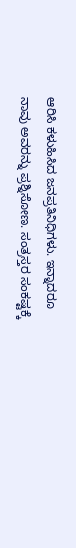ಆರಿಸಿ ಕಳುಹಿಸಿದ ಜನಪ್ರತಿನಿಧಿಗಳು. ಇನ್ನಾದರೂ ನಾವು ಅವರನ್ನು ಪ್ರಶ್ನಿಸೋಣ. ಸಂತ್ರಸ್ತರ ಸಂಕಷ್ಟಕ್ಕೆ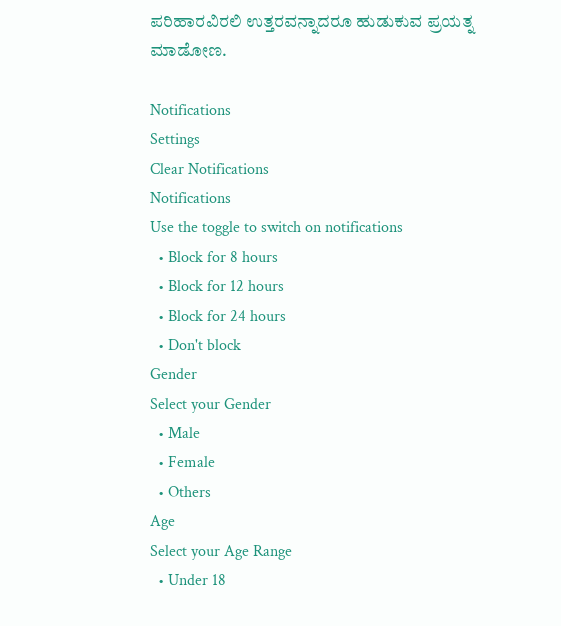ಪರಿಹಾರವಿರಲಿ ಉತ್ತರವನ್ನಾದರೂ ಹುಡುಕುವ ಪ್ರಯತ್ನ ಮಾಡೋಣ.

Notifications
Settings
Clear Notifications
Notifications
Use the toggle to switch on notifications
  • Block for 8 hours
  • Block for 12 hours
  • Block for 24 hours
  • Don't block
Gender
Select your Gender
  • Male
  • Female
  • Others
Age
Select your Age Range
  • Under 18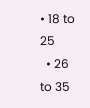• 18 to 25
  • 26 to 35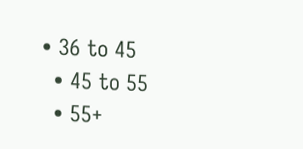• 36 to 45
  • 45 to 55
  • 55+